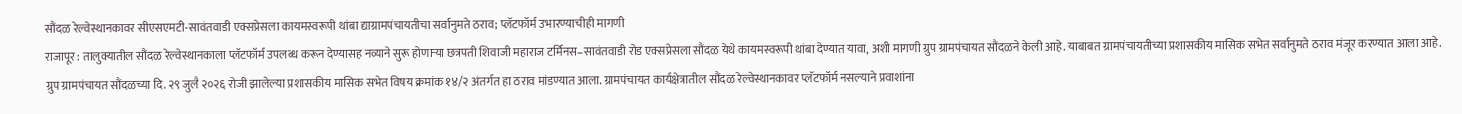सौंदळ रेल्वेस्थानकावर सीएसएमटी-सावंतवाडी एक्सप्रेसला कायमस्वरूपी थांबा द्याग्रामपंचायतीचा सर्वानुमते ठराव; प्लॅटफॉर्म उभारण्याचीही मागणी
राजापूर : तालुक्यातील सौंदळ रेल्वेस्थानकाला प्लॅटफॉर्म उपलब्ध करून देण्यासह नव्याने सुरू होणाऱ्या छत्रपती शिवाजी महाराज टर्मिनस–सावंतवाडी रोड एक्सप्रेसला सौंदळ येथे कायमस्वरूपी थांबा देण्यात यावा, अशी मागणी ग्रुप ग्रामपंचायत सौंदळने केली आहे. याबाबत ग्रामपंचायतीच्या प्रशासकीय मासिक सभेत सर्वानुमते ठराव मंजूर करण्यात आला आहे.
ग्रुप ग्रामपंचायत सौंदळच्या दि. २९ जुलै २०२६ रोजी झालेल्या प्रशासकीय मासिक सभेत विषय क्रमांक १४/२ अंतर्गत हा ठराव मांडण्यात आला. ग्रामपंचायत कार्यक्षेत्रातील सौंदळ रेल्वेस्थानकावर प्लॅटफॉर्म नसल्याने प्रवाशांना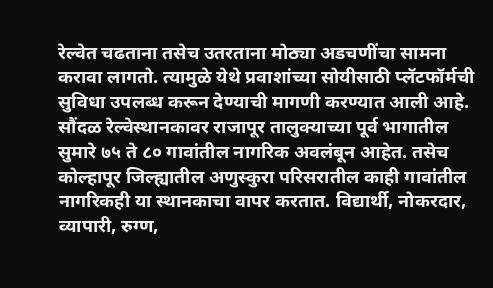रेल्वेत चढताना तसेच उतरताना मोठ्या अडचणींचा सामना करावा लागतो. त्यामुळे येथे प्रवाशांच्या सोयीसाठी प्लॅटफॉर्मची सुविधा उपलब्ध करून देण्याची मागणी करण्यात आली आहे.
सौंदळ रेल्वेस्थानकावर राजापूर तालुक्याच्या पूर्व भागातील सुमारे ७५ ते ८० गावांतील नागरिक अवलंबून आहेत. तसेच कोल्हापूर जिल्ह्यातील अणुस्कुरा परिसरातील काही गावांतील नागरिकही या स्थानकाचा वापर करतात. विद्यार्थी, नोकरदार, व्यापारी, रुग्ण,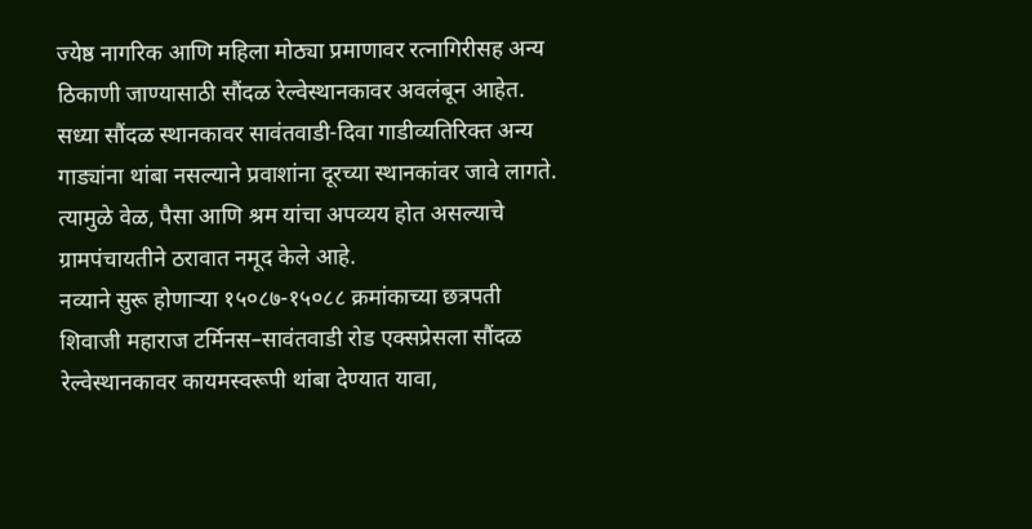ज्येष्ठ नागरिक आणि महिला मोठ्या प्रमाणावर रत्नागिरीसह अन्य ठिकाणी जाण्यासाठी सौंदळ रेल्वेस्थानकावर अवलंबून आहेत.
सध्या सौंदळ स्थानकावर सावंतवाडी-दिवा गाडीव्यतिरिक्त अन्य गाड्यांना थांबा नसल्याने प्रवाशांना दूरच्या स्थानकांवर जावे लागते. त्यामुळे वेळ, पैसा आणि श्रम यांचा अपव्यय होत असल्याचे ग्रामपंचायतीने ठरावात नमूद केले आहे.
नव्याने सुरू होणाऱ्या १५०८७-१५०८८ क्रमांकाच्या छत्रपती शिवाजी महाराज टर्मिनस–सावंतवाडी रोड एक्सप्रेसला सौंदळ रेल्वेस्थानकावर कायमस्वरूपी थांबा देण्यात यावा,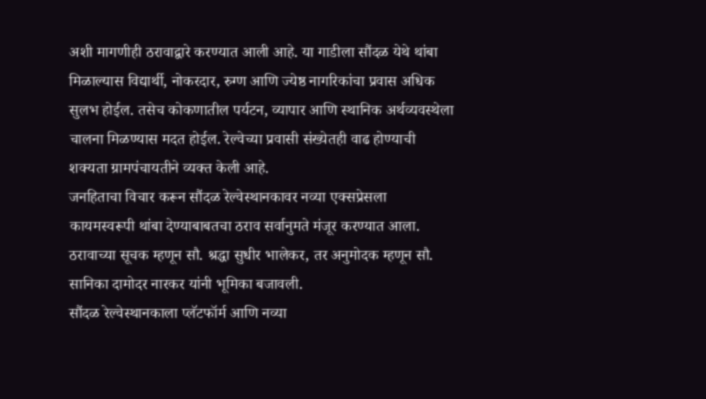अशी मागणीही ठरावाद्वारे करण्यात आली आहे. या गाडीला सौंदळ येथे थांबा मिळाल्यास विद्यार्थी, नोकरदार, रुग्ण आणि ज्येष्ठ नागरिकांचा प्रवास अधिक सुलभ होईल. तसेच कोकणातील पर्यटन, व्यापार आणि स्थानिक अर्थव्यवस्थेला चालना मिळण्यास मदत होईल. रेल्वेच्या प्रवासी संख्येतही वाढ होण्याची शक्यता ग्रामपंचायतीने व्यक्त केली आहे.
जनहिताचा विचार करून सौंदळ रेल्वेस्थानकावर नव्या एक्सप्रेसला कायमस्वरूपी थांबा देण्याबाबतचा ठराव सर्वानुमते मंजूर करण्यात आला. ठरावाच्या सूचक म्हणून सौ. श्रद्धा सुधीर भालेकर, तर अनुमोदक म्हणून सौ. सानिका दामोदर नारकर यांनी भूमिका बजावली.
सौंदळ रेल्वेस्थानकाला प्लॅटफॉर्म आणि नव्या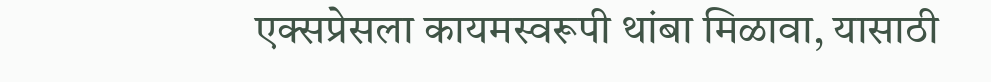एक्सप्रेसला कायमस्वरूपी थांबा मिळावा, यासाठी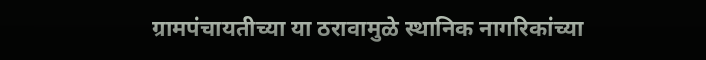ग्रामपंचायतीच्या या ठरावामुळे स्थानिक नागरिकांच्या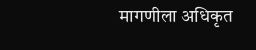मागणीला अधिकृत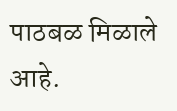पाठबळ मिळाले आहे.